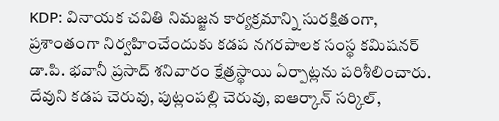KDP: వినాయక చవితి నిమజ్జన కార్యక్రమాన్ని సురక్షితంగా, ప్రశాంతంగా నిర్వహించేందుకు కడప నగరపాలక సంస్థ కమిషనర్ డా.పి. భవానీ ప్రసాద్ శనివారం క్షేత్రస్థాయి ఏర్పాట్లను పరిశీలించారు. దేవుని కడప చెరువు, పుట్లంపల్లి చెరువు, ఐఆర్కాన్ సర్కిల్,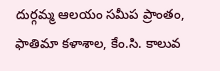దుర్గమ్మ ఆలయం సమీప ప్రాంతం, ఫాతిమా కళాశాల, కేం.సి. కాలువ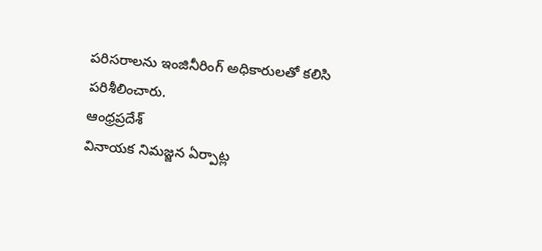పరిసరాలను ఇంజినీరింగ్ అధికారులతో కలిసి పరిశీలించారు.
ఆంధ్రప్రదేశ్
వినాయక నిమజ్జన ఏర్పాట్ల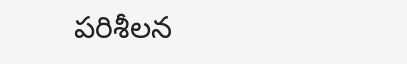పరిశీలన